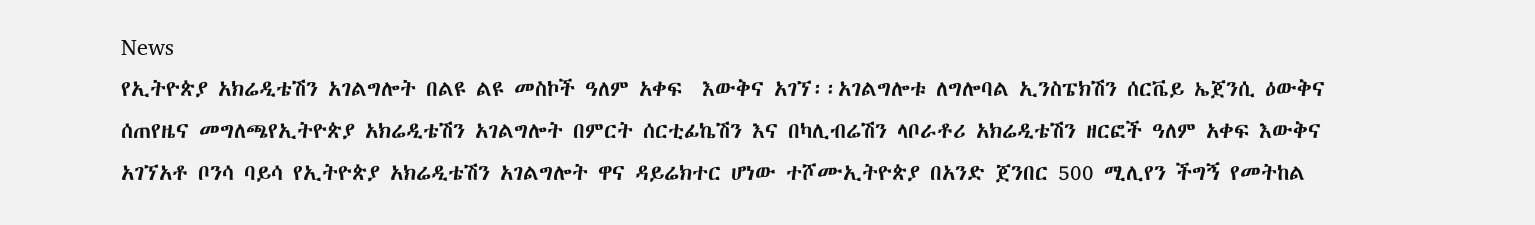News
የኢትዮጵያ አክሬዲቴሽን አገልግሎት በልዩ ልዩ መስኮች ዓለም አቀፍ  እውቅና አገኘ፡፡አገልግሎቱ ለግሎባል ኢንስፔክሽን ሰርቬይ ኤጀንሲ ዕውቅና ሰጠየዜና መግለጫየኢትዮጵያ አክሬዲቴሽን አገልግሎት በምርት ሰርቲፊኬሽን እና በካሊብሬሽን ላቦራቶሪ አክሬዲቴሽን ዘርፎች ዓለም አቀፍ እውቅና አገኘአቶ ቦንሳ ባይሳ የኢትዮጵያ አክሬዲቴሽን አገልግሎት ዋና ዳይሬክተር ሆነው ተሾሙኢትዮጵያ በአንድ ጀንበር 500 ሚሊየን ችግኝ የመትከል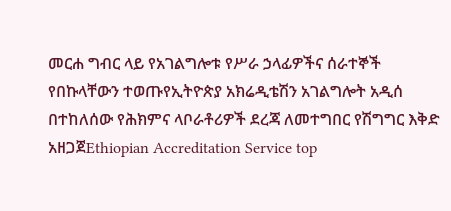መርሐ ግብር ላይ የአገልግሎቱ የሥራ ኃላፊዎችና ሰራተኞች የበኩላቸውን ተወጡየኢትዮጵያ አክሬዲቴሽን አገልግሎት አዲሰ በተከለሰው የሕክምና ላቦራቶሪዎች ደረጃ ለመተግበር የሽግግር እቅድ አዘጋጀEthiopian Accreditation Service top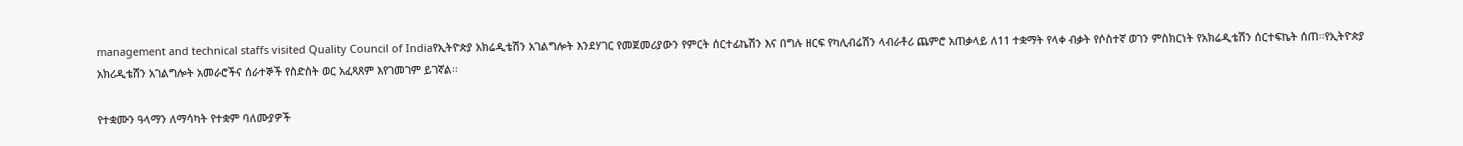management and technical staffs visited Quality Council of Indiaየኢትዮጵያ አክሬዲቴሽን አገልግሎት እንደሃገር የመጀመሪያውን የምርት ሰርተፊኬሽን እና በግሉ ዘርፍ የካሊብሬሽን ላብራቶሪ ጨምሮ አጠቃላይ ለ11 ተቋማት የላቀ ብቃት የሶስተኛ ወገን ምስክርነት የአክሬዲቴሽን ሰርተፍኬት ሰጠ፡፡የኢትዮጵያ አክሪዲቴሸን አገልግሎት አመራሮችና ሰራተኞች የስድስት ወር አፈጻጸም እየገመገም ይገኛል፡፡

የተቋሙን ዓላማን ለማሳካት የተቋም ባለሙያዎች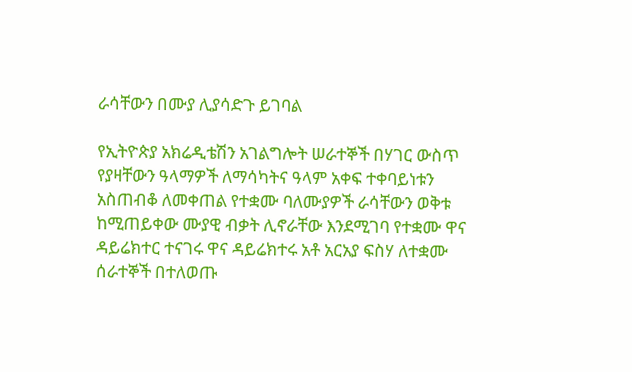ራሳቸውን በሙያ ሊያሳድጉ ይገባል

የኢትዮጵያ አክሬዲቴሽን አገልግሎት ሠራተኞች በሃገር ውስጥ የያዛቸውን ዓላማዎች ለማሳካትና ዓላም አቀፍ ተቀባይነቱን አስጠብቆ ለመቀጠል የተቋሙ ባለሙያዎች ራሳቸውን ወቅቱ ከሚጠይቀው ሙያዊ ብቃት ሊኖራቸው እንደሚገባ የተቋሙ ዋና ዳይሬክተር ተናገሩ ዋና ዳይሬክተሩ አቶ አርአያ ፍስሃ ለተቋሙ ሰራተኞች በተለወጡ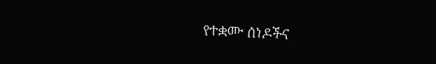የተቋሙ ሰነዶችና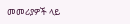መመሪያዎች ላይ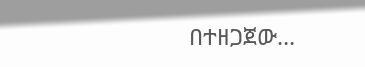በተዘጋጀው…